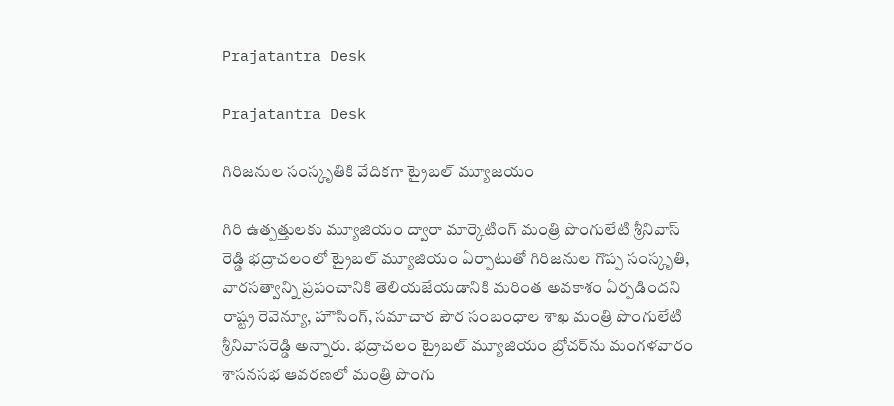Prajatantra Desk

Prajatantra Desk

గిరిజ‌నుల సంస్కృతికి వేదిక‌గా ట్రైబ‌ల్ మ్యూజ‌యం

గిరి ఉత్ప‌త్తుల‌కు మ్యూజియం ద్వారా మార్కెటింగ్ మంత్రి పొంగులేటి శ్రీనివాస్ రెడ్డి భద్రాచలంలో ట్రైబల్ మ్యూజియం ఏర్పాటుతో గిరిజనుల గొప్ప సంస్కృతి, వారసత్వాన్ని ప్రపంచానికి తెలియజేయడానికి మరింత అవకాశం ఏర్పడింద‌ని రాష్ట్ర రెవెన్యూ, హౌసింగ్‌, స‌మాచార పౌర సంబంధాల శాఖ మంత్రి పొంగులేటి శ్రీ‌నివాస‌రెడ్డి అన్నారు. భ‌ద్రాచలం ట్రైబ‌ల్ మ్యూజియం బ్రోచ‌ర్‌ను మంగ‌ళ‌వారం శాస‌న‌స‌భ ఆవ‌ర‌ణ‌లో మంత్రి పొంగు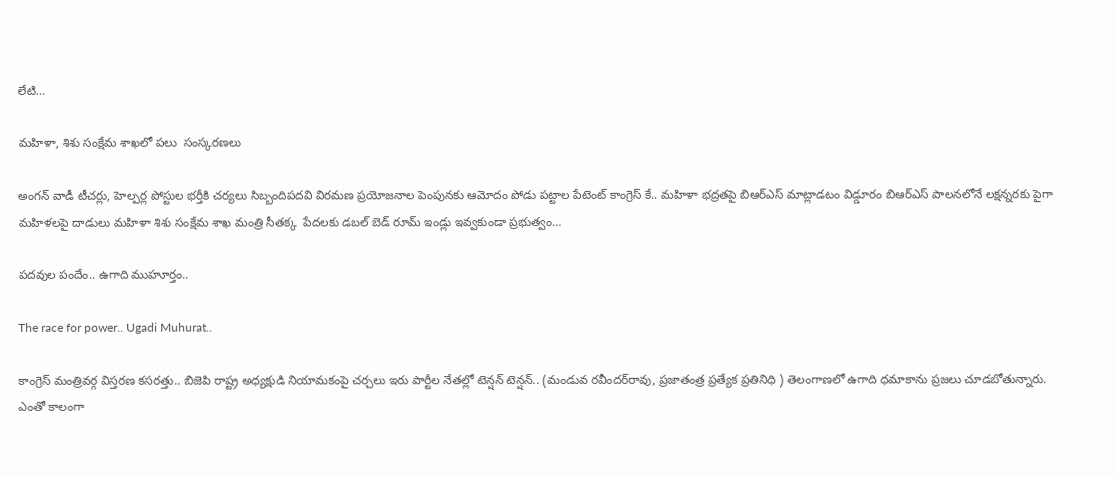లేటి…

మ‌హిళా, శిశు సంక్షేమ శాఖ‌లో పలు  సంస్క‌ర‌ణ‌లు

అంగ‌న్ వాడీ టీచ‌ర్లు, హెల్ప‌ర్ల పోస్టుల‌ భ‌ర్తీకి చర్యలు సిబ్బందిప‌ద‌వి విర‌మ‌ణ ప్ర‌యోజ‌నాల పెంపునకు ఆమోదం పోడు పట్టాల పేటెంట్ కాంగ్రెస్ కే.. మహిళా భద్రతపై బిఆర్ఎస్ మాట్లాడటం విడ్డూరం బిఆర్ఎస్ పాలనలోనే లక్షన్నరకు పైగా మహిళలపై దాడులు మహిళా శిశు సంక్షేమ శాఖ మంత్రి సీతక్క  పేదలకు డబల్ బెడ్ రూమ్ ఇండ్లు ఇవ్వకుండా ప్రభుత్వం…

పదవుల పందేం.. ఉగాది ముహూర్తం..

The race for power.. Ugadi Muhurat..

కాంగ్రెస్‌ ‌మంత్రివర్గ విస్తరణ కసరత్తు.. బిజెపి రాష్ట్ర అధ్యక్షుడి నియామకంపై చర్చలు ఇరు పార్టీల నేతల్లో టెన్షన్ టెన్షన్.. (మండువ రవీందర్‌రావు, ప్రజాతంత్ర ప్రత్యేక ప్రతినిధి ) తెలంగాణలో ఉగాది ధమాకాను ప్రజలు చూడబోతున్నారు. ఎంతో కాలంగా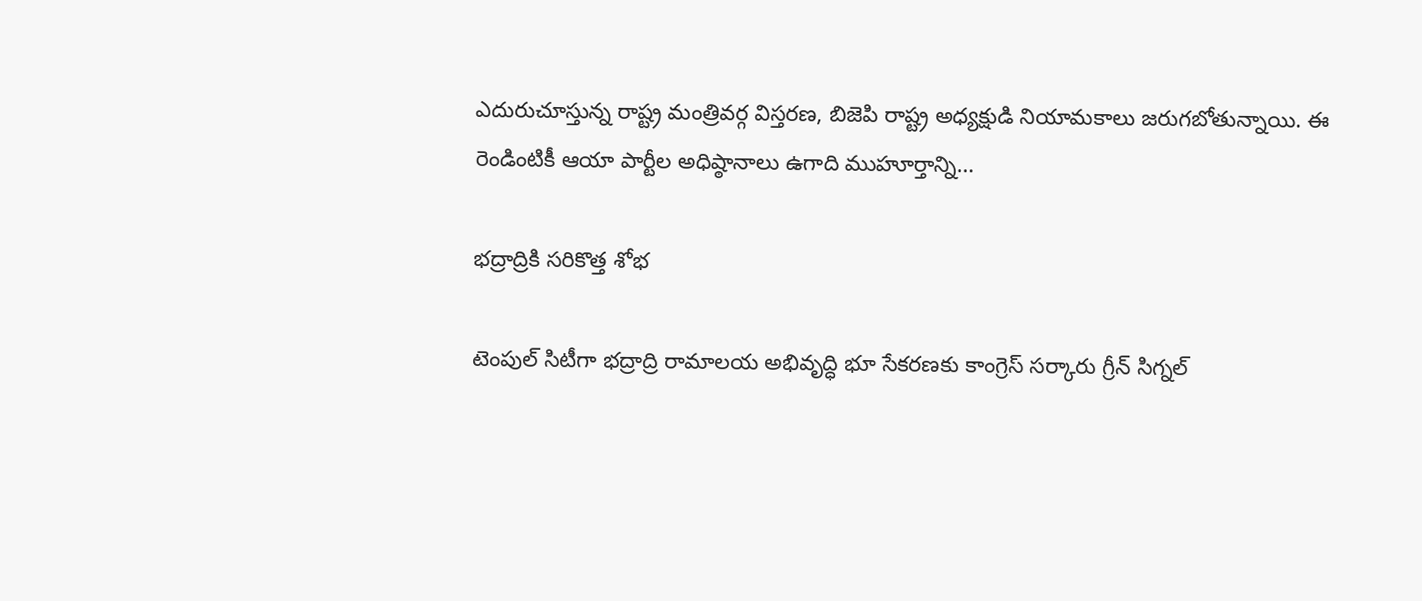ఎదురుచూస్తున్న రాష్ట్ర మంత్రివర్గ విస్తరణ, బిజెపి రాష్ట్ర అధ్యక్షుడి నియామకాలు జరుగబోతున్నాయి. ఈ రెండింటికీ ఆయా పార్టీల అధిష్ఠానాలు ఉగాది ముహూర్తాన్ని…

భద్రాద్రికి సరికొత్త శోభ

టెంపుల్ సిటీగా భద్రాద్రి రామాలయ అభివృద్ధి భూ సేకరణకు కాంగ్రెస్ సర్కారు గ్రీన్ సిగ్నల్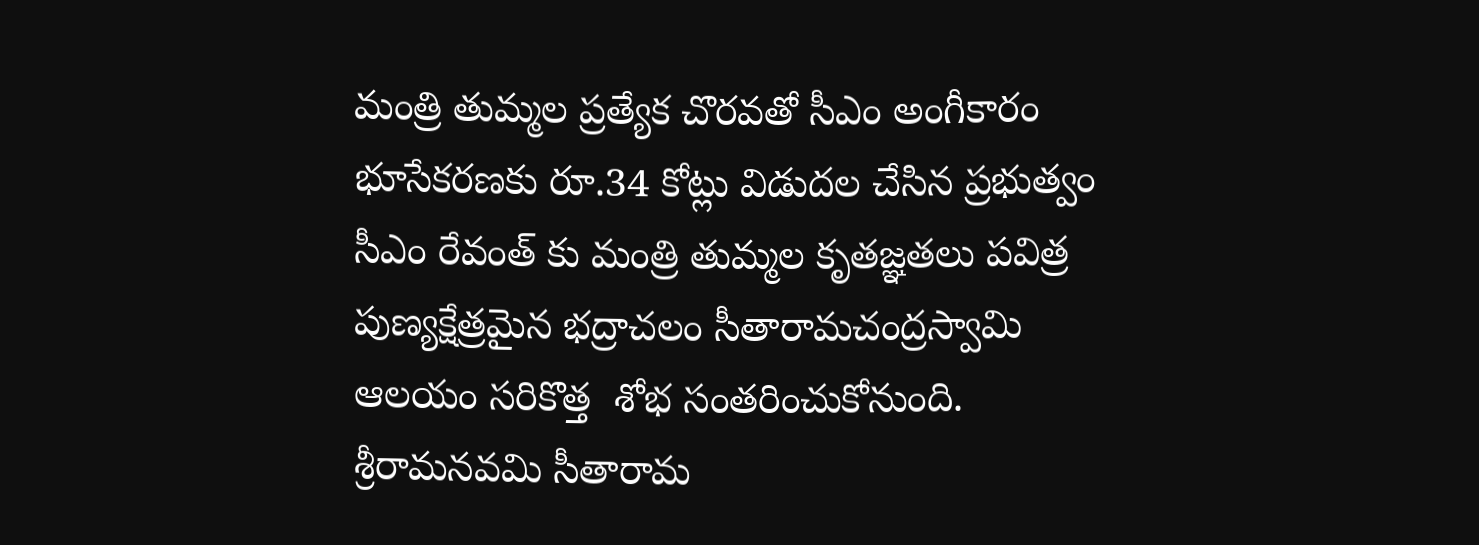మంత్రి తుమ్మల ప్రత్యేక చొరవతో సీఎం అంగీకారం భూసేకరణకు రూ.34 కోట్లు విడుదల చేసిన ప్రభుత్వం సీఎం రేవంత్ కు మంత్రి తుమ్మల కృతజ్ఞతలు పవిత్ర పుణ్యక్షేత్రమైన భద్రాచలం సీతారామచంద్రస్వామి  ఆలయం సరికొత్త  శోభ సంతరించుకోనుంది. శ్రీరామనవమి సీతారామ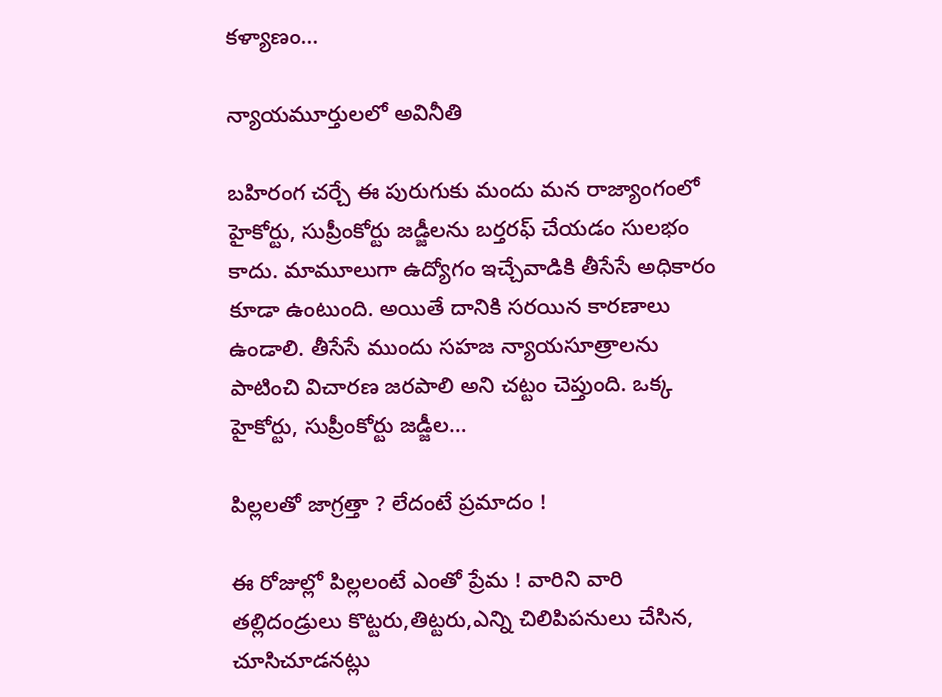కళ్యాణం…

న్యాయమూర్తులలో అవినీతి

బహిరంగ చర్చే ఈ పురుగుకు మందు మన రాజ్యాంగంలో హైకోర్టు, సుప్రీంకోర్టు జడ్జీలను బర్తరఫ్‌ ‌చేయడం సులభం కాదు. మామూలుగా ఉద్యోగం ఇచ్చేవాడికి తీసేసే అధికారం కూడా ఉంటుంది. అయితే దానికి సరయిన కారణాలు ఉండాలి. తీసేసే ముందు సహజ న్యాయసూత్రాలను పాటించి విచారణ జరపాలి అని చట్టం చెప్తుంది. ఒక్క హైకోర్టు, సుప్రీంకోర్టు జడ్జీల…

పిల్లలతో జాగ్రత్తా ? లేదంటే ప్రమాదం !

ఈ రోజుల్లో పిల్లలంటే ఎంతో ప్రేమ ! వారిని వారి తల్లిదండ్రులు కొట్టరు,తిట్టరు,ఎన్ని చిలిపిపనులు చేసిన, చూసిచూడనట్లు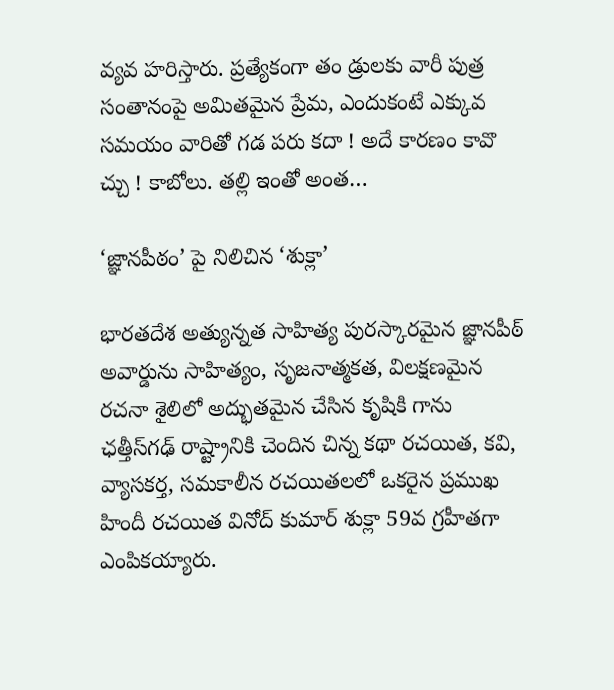వ్యవ హరిస్తారు. ప్రత్యేకంగా తం డ్రులకు వారీ పుత్ర సంతానంపై అమితమైన ప్రేమ, ఎందుకంటే ఎక్కువ సమయం వారితో గడ పరు కదా ! అదే కారణం కావొ చ్చు ! కాబోలు. తల్లి ఇంతో అంత…

‘జ్ఞానపీఠం’ పై నిలిచిన ‘శుక్లా’

భారతదేశ అత్యున్నత సాహిత్య పురస్కారమైన జ్ఞానపీఠ్‌ అవార్డును సాహిత్యం, సృజనాత్మకత, విలక్షణమైన రచనా శైలిలో అద్భుతమైన చేసిన కృషికి గాను ఛత్తీస్‌గఢ్‌ రాష్ట్రానికి చెందిన చిన్న కథా రచయిత, కవి, వ్యాసకర్త, సమకాలీన రచయితలలో ఒకరైన ప్రముఖ హిందీ రచయిత వినోద్‌ కుమార్‌ శుక్లా 59వ గ్రహీతగా ఎంపికయ్యారు.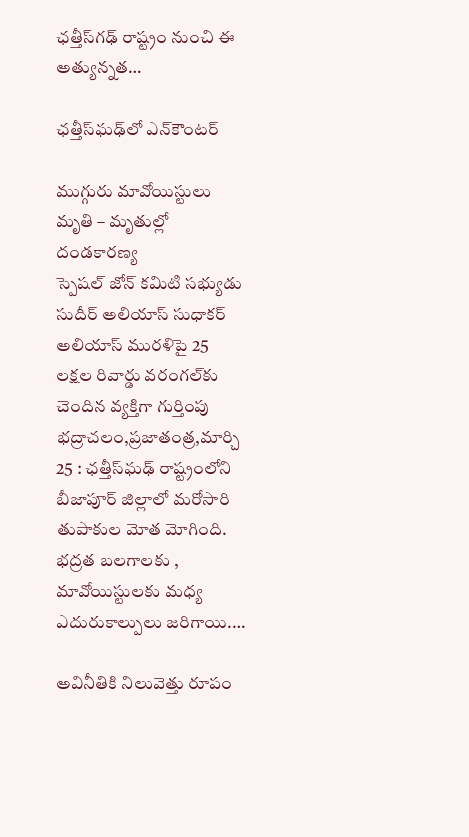ఛత్తీస్‌గఢ్‌ రాష్ట్రం నుంచి ఈ అత్యున్నత…

ఛత్తీస్‌ఘఢ్‌లో ఎన్‌కౌంటర్‌

ముగ్గురు మావోయిస్టులు మృతి – మృతుల్లో దండకారణ్య స్పెషల్‌ ‌జోన్‌ ‌కమిటి సభ్యుడు సుదీర్‌ అలియాస్‌ ‌సుధాకర్‌ అలియాస్‌ ‌మురళిపై 25 లక్షల రివార్డు వరంగల్‌కు చెందిన వ్యక్తిగా గుర్తింపు  భద్రాచలం,ప్రజాతంత్ర,మార్చి 25 : ఛత్తీస్‌ఘఢ్‌ ‌రాష్ట్రంలోని బీజాపూర్‌ ‌జిల్లాలో మరోసారి తుపాకుల మోత మోగింది. భద్రత బలగాలకు , మావోయిస్టులకు మధ్య ఎదురుకాల్పులు జరిగాయి.…

అవినీతికి నిలువెత్తు రూపం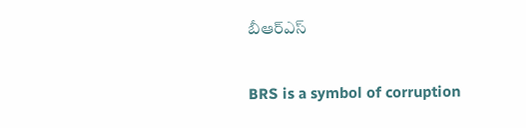బీఆర్‌ఎస్‌

BRS is a symbol of corruption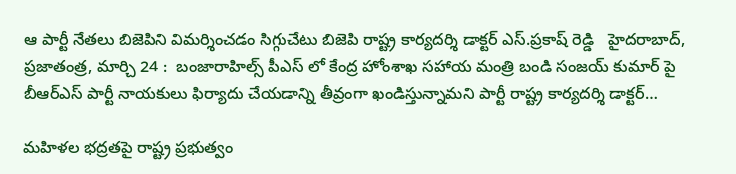ఆ పార్టీ నేతలు బిజెపిని విమర్శించడం సిగ్గుచేటు బిజెపి రాష్ట్ర కార్యదర్శి డాక్టర్‌ ఎస్‌.ప్రకాష్‌ రెడ్డి   హైదరాబాద్‌, ప్రజాతంత్ర, మార్చి 24 :  బంజారాహిల్స్‌ పీఎస్‌ లో కేంద్ర హోంశాఖ సహాయ మంత్రి బండి సంజయ్‌ కుమార్‌ పై బీఆర్‌ఎస్‌ పార్టీ నాయకులు ఫిర్యాదు చేయడాన్ని తీవ్రంగా ఖండిస్తున్నామని పార్టీ రాష్ట్ర కార్యదర్శి డాక్టర్‌…

మహిళల భద్రతపై రాష్ట్ర ప్రభుత్వం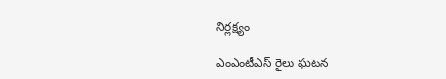నిర్లక్ష్యం

ఎంఎంటీఎస్‌ రైలు ఘటన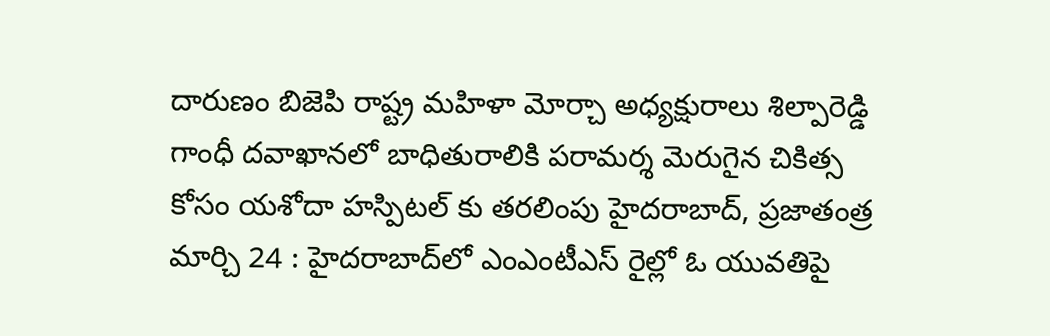దారుణం బిజెపి రాష్ట్ర మహిళా మోర్చా అధ్యక్షురాలు శిల్పారెడ్డి గాంధీ దవాఖానలో బాధితురాలికి పరామర్శ మెరుగైన చికిత్స కోసం యశోదా హస్పిటల్‌ కు తరలింపు హైదరాబాద్‌, ప్రజాతంత్ర మార్చి 24 : హైదరాబాద్‌లో ఎంఎంటీఎస్‌ రైల్లో ఓ యువతిపై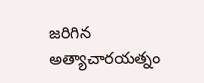జరిగిన అత్యాచారయత్నం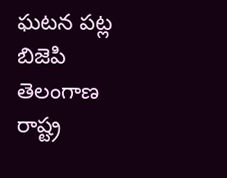ఘటన పట్ల బిజెపి తెలంగాణ రాష్ట్ర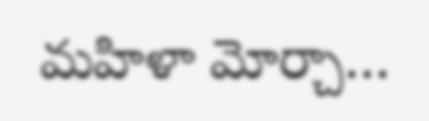మహిళా మోర్చా…